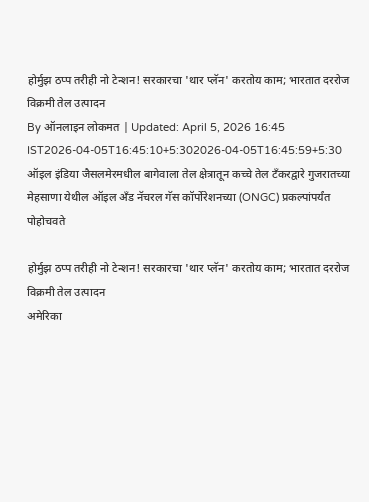होर्मुझ ठप्प तरीही नो टेन्शन! सरकारचा 'थार प्लॅन' करतोय काम; भारतात दररोज विक्रमी तेल उत्पादन
By ऑनलाइन लोकमत | Updated: April 5, 2026 16:45 IST2026-04-05T16:45:10+5:302026-04-05T16:45:59+5:30
ऑइल इंडिया जैसलमेरमधील बागेवाला तेल क्षेत्रातून कच्चे तेल टँकरद्वारे गुजरातच्या मेहसाणा येथील ऑइल अँड नॅचरल गॅस कॉर्पोरेशनच्या (ONGC) प्रकल्पांपर्यंत पोहोचवते

होर्मुझ ठप्प तरीही नो टेन्शन! सरकारचा 'थार प्लॅन' करतोय काम; भारतात दररोज विक्रमी तेल उत्पादन
अमेरिका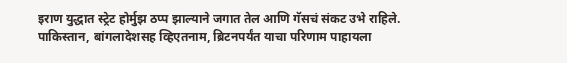इराण युद्धात स्ट्रेट होर्मुझ ठप्प झाल्याने जगात तेल आणि गॅसचं संकट उभे राहिले. पाकिस्तान, बांगलादेशसह व्हिएतनाम, ब्रिटनपर्यंत याचा परिणाम पाहायला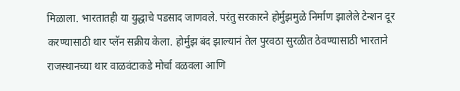मिळाला. भारतातही या युद्धाचे पडसाद जाणवले. परंतु सरकारने होर्मुझमुळे निर्माण झालेले टेन्शन दूर करण्यासाठी थार प्लॅन सक्रीय केला. होर्मुझ बंद झाल्यानं तेल पुरवठा सुरळीत ठेवण्यासाठी भारताने राजस्थानच्या थार वाळवंटाकडे मोर्चा वळवला आणि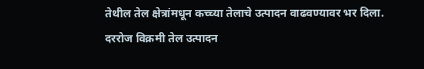तेथील तेल क्षेत्रांमधून कच्च्या तेलाचे उत्पादन वाढवण्यावर भर दिला.
दररोज विक्रमी तेल उत्पादन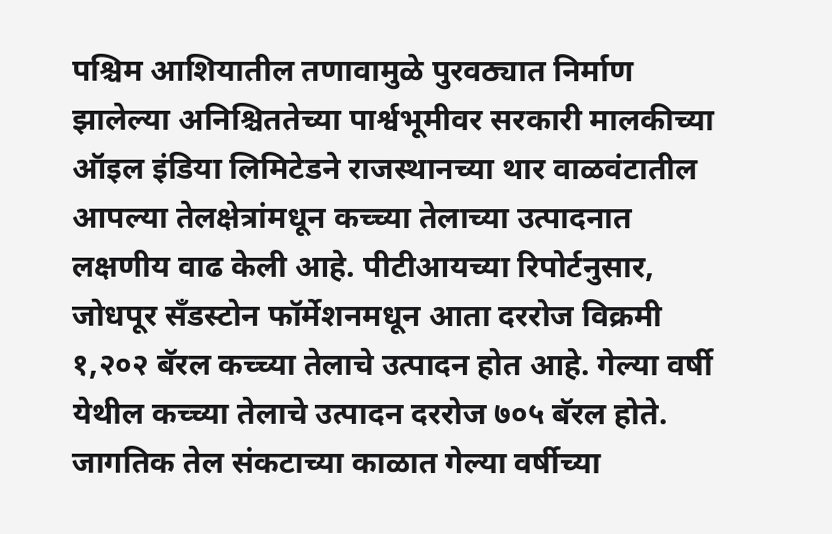पश्चिम आशियातील तणावामुळे पुरवठ्यात निर्माण झालेल्या अनिश्चिततेच्या पार्श्वभूमीवर सरकारी मालकीच्या ऑइल इंडिया लिमिटेडने राजस्थानच्या थार वाळवंटातील आपल्या तेलक्षेत्रांमधून कच्च्या तेलाच्या उत्पादनात लक्षणीय वाढ केली आहे. पीटीआयच्या रिपोर्टनुसार, जोधपूर सँडस्टोन फॉर्मेशनमधून आता दररोज विक्रमी १,२०२ बॅरल कच्च्या तेलाचे उत्पादन होत आहे. गेल्या वर्षी येथील कच्च्या तेलाचे उत्पादन दररोज ७०५ बॅरल होते. जागतिक तेल संकटाच्या काळात गेल्या वर्षीच्या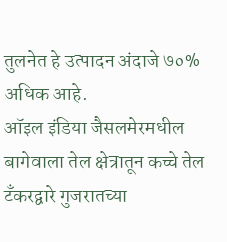तुलनेत हे उत्पादन अंदाजे ७०% अधिक आहे.
ऑइल इंडिया जैसलमेरमधील बागेवाला तेल क्षेत्रातून कच्चे तेल टँकरद्वारे गुजरातच्या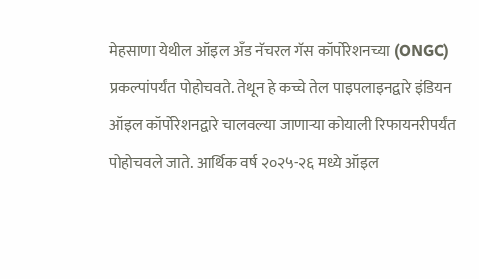मेहसाणा येथील ऑइल अँड नॅचरल गॅस कॉर्पोरेशनच्या (ONGC) प्रकल्पांपर्यंत पोहोचवते. तेथून हे कच्चे तेल पाइपलाइनद्वारे इंडियन ऑइल कॉर्पोरेशनद्वारे चालवल्या जाणाऱ्या कोयाली रिफायनरीपर्यंत पोहोचवले जाते. आर्थिक वर्ष २०२५-२६ मध्ये ऑइल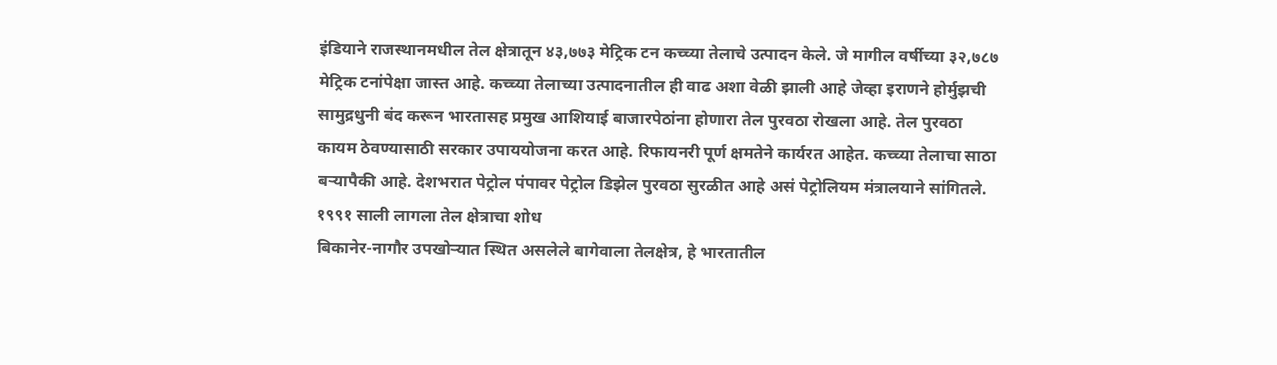इंडियाने राजस्थानमधील तेल क्षेत्रातून ४३,७७३ मेट्रिक टन कच्च्या तेलाचे उत्पादन केले. जे मागील वर्षीच्या ३२,७८७ मेट्रिक टनांपेक्षा जास्त आहे. कच्च्या तेलाच्या उत्पादनातील ही वाढ अशा वेळी झाली आहे जेव्हा इराणने होर्मुझची सामुद्रधुनी बंद करून भारतासह प्रमुख आशियाई बाजारपेठांना होणारा तेल पुरवठा रोखला आहे. तेल पुरवठा कायम ठेवण्यासाठी सरकार उपाययोजना करत आहे. रिफायनरी पूर्ण क्षमतेने कार्यरत आहेत. कच्च्या तेलाचा साठा बऱ्यापैकी आहे. देशभरात पेट्रोल पंपावर पेट्रोल डिझेल पुरवठा सुरळीत आहे असं पेट्रोलियम मंत्रालयाने सांगितले.
१९९१ साली लागला तेल क्षेत्राचा शोध
बिकानेर-नागौर उपखोऱ्यात स्थित असलेले बागेवाला तेलक्षेत्र, हे भारतातील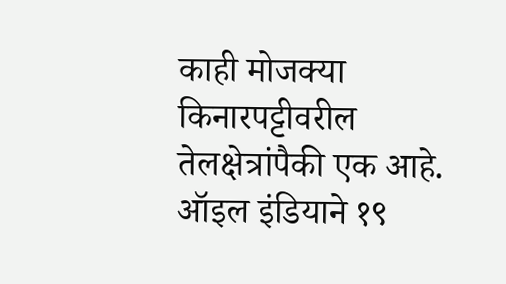काही मोजक्या किनारपट्टीवरील तेलक्षेत्रांपैकी एक आहे. ऑइल इंडियाने १९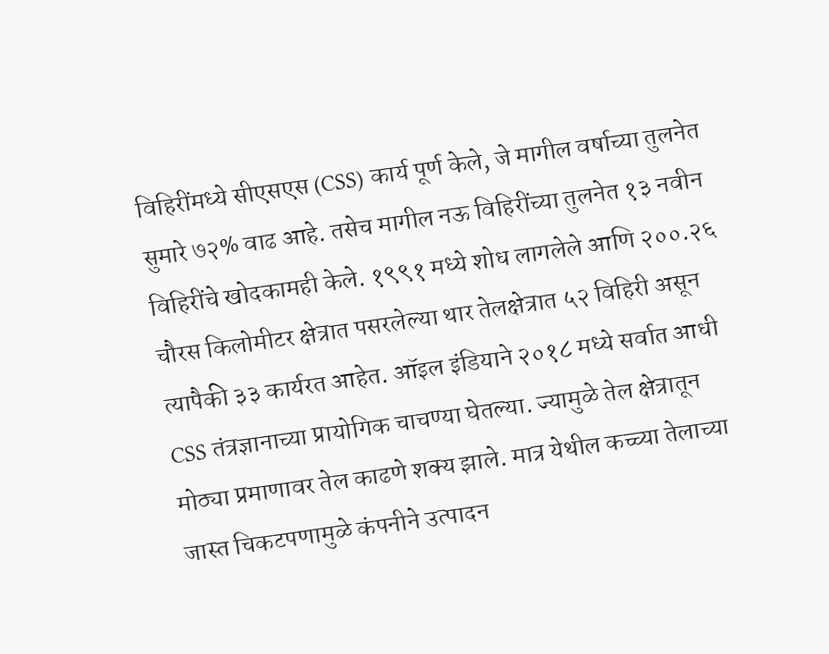विहिरींमध्ये सीएसएस (CSS) कार्य पूर्ण केले, जे मागील वर्षाच्या तुलनेत सुमारे ७२% वाढ आहे. तसेच मागील नऊ विहिरींच्या तुलनेत १३ नवीन विहिरींचे खोदकामही केले. १९९१ मध्ये शोध लागलेले आणि २००.२६ चौरस किलोमीटर क्षेत्रात पसरलेल्या थार तेलक्षेत्रात ५२ विहिरी असून त्यापैकी ३३ कार्यरत आहेत. ऑइल इंडियाने २०१८ मध्ये सर्वात आधी CSS तंत्रज्ञानाच्या प्रायोगिक चाचण्या घेतल्या. ज्यामुळे तेल क्षेत्रातून मोठ्या प्रमाणावर तेल काढणे शक्य झाले. मात्र येथील कच्च्या तेलाच्या जास्त चिकटपणामुळे कंपनीने उत्पादन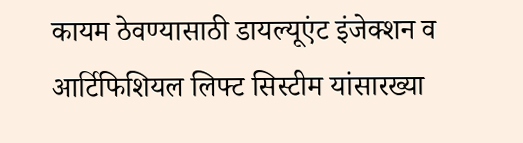कायम ठेवण्यासाठी डायल्यूएंट इंजेक्शन व आर्टिफिशियल लिफ्ट सिस्टीम यांसारख्या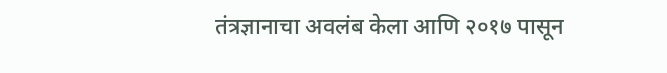तंत्रज्ञानाचा अवलंब केला आणि २०१७ पासून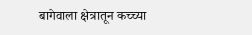बागेवाला क्षेत्रातून कच्च्या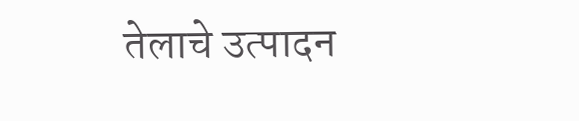तेलाचे उत्पादन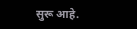सुरू आहे.